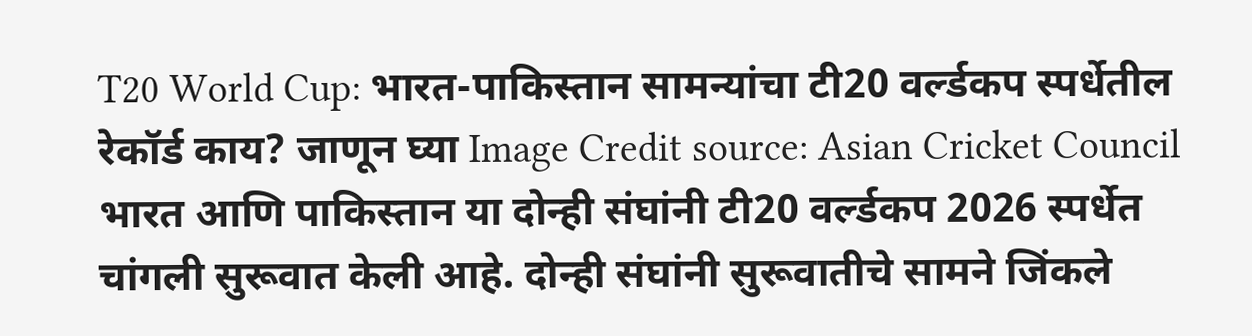T20 World Cup: भारत-पाकिस्तान सामन्यांचा टी20 वर्ल्डकप स्पर्धेतील रेकॉर्ड काय? जाणून घ्या Image Credit source: Asian Cricket Council
भारत आणि पाकिस्तान या दोन्ही संघांनी टी20 वर्ल्डकप 2026 स्पर्धेत चांगली सुरूवात केली आहे. दोन्ही संघांनी सुरूवातीचे सामने जिंकले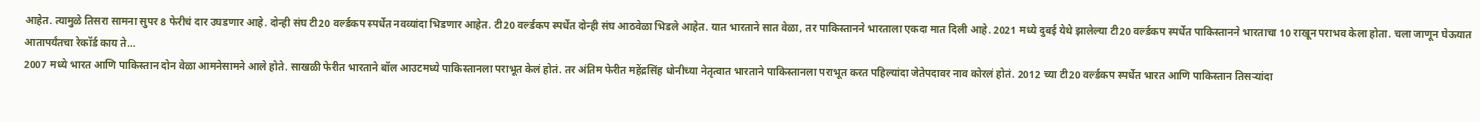आहेत. त्यामुळे तिसरा सामना सुपर 8 फेरीचं दार उघडणार आहे. दोन्ही संघ टी20 वर्ल्डकप स्पर्धेत नवव्यांदा भिडणार आहेत. टी20 वर्ल्डकप स्पर्धेत दोन्ही संघ आठवेळा भिडले आहेत. यात भारताने सात वेळा, तर पाकिस्तानने भारताला एकदा मात दिली आहे. 2021 मध्ये दुबई येथे झालेल्या टी20 वर्ल्डकप स्पर्धेत पाकिस्तानने भारताचा 10 राखून पराभव केला होता. चला जाणून घेऊयात आतापर्यंतचा रेकॉर्ड काय ते…
2007 मध्ये भारत आणि पाकिस्तान दोन वेळा आमनेसामने आले होते. साखळी फेरीत भारताने बॉल आउटमध्ये पाकिस्तानला पराभूत केलं होतं. तर अंतिम फेरीत महेंद्रसिंह धोनीच्या नेतृत्वात भारताने पाकिस्तानला पराभूत करत पहिल्यांदा जेतेपदावर नाव कोरलं होतं. 2012 च्या टी20 वर्ल्डकप स्पर्धेत भारत आणि पाकिस्तान तिसऱ्यांदा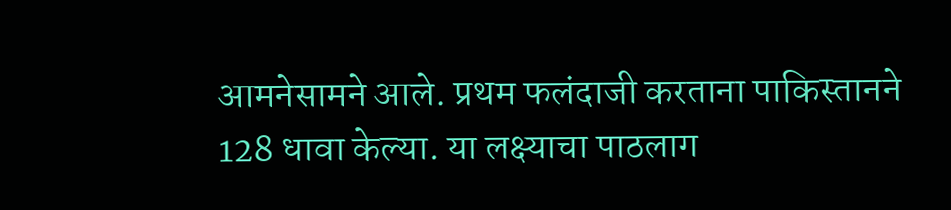आमनेसामने आले. प्रथम फलंदाजी करताना पाकिस्तानने 128 धावा केल्या. या लक्ष्याचा पाठलाग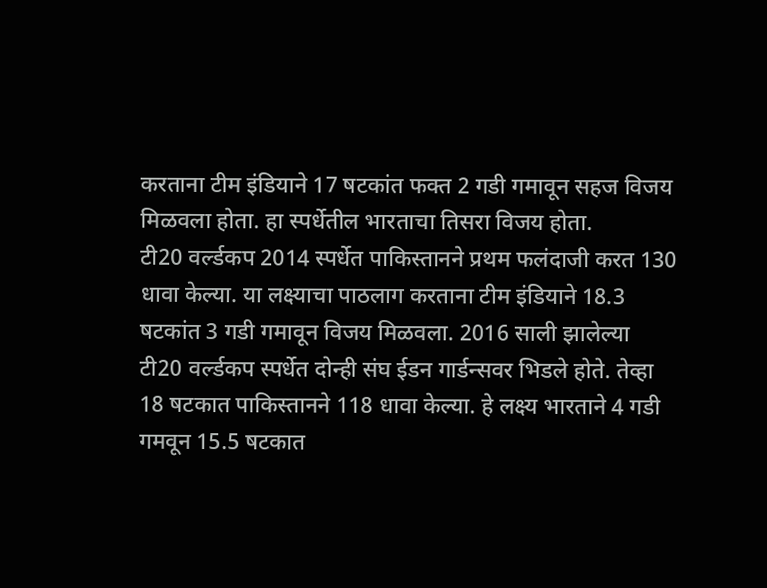करताना टीम इंडियाने 17 षटकांत फक्त 2 गडी गमावून सहज विजय मिळवला होता. हा स्पर्धेतील भारताचा तिसरा विजय होता.
टी20 वर्ल्डकप 2014 स्पर्धेत पाकिस्तानने प्रथम फलंदाजी करत 130 धावा केल्या. या लक्ष्याचा पाठलाग करताना टीम इंडियाने 18.3 षटकांत 3 गडी गमावून विजय मिळवला. 2016 साली झालेल्या टी20 वर्ल्डकप स्पर्धेत दोन्ही संघ ईडन गार्डन्सवर भिडले होते. तेव्हा 18 षटकात पाकिस्तानने 118 धावा केल्या. हे लक्ष्य भारताने 4 गडी गमवून 15.5 षटकात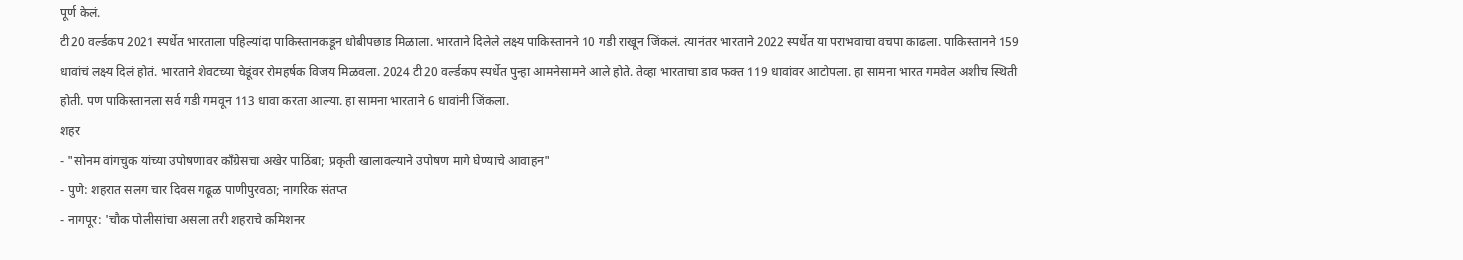पूर्ण केलं.
टी20 वर्ल्डकप 2021 स्पर्धेत भारताला पहिल्यांदा पाकिस्तानकडून धोबीपछाड मिळाला. भारताने दिलेले लक्ष्य पाकिस्तानने 10 गडी राखून जिंकलं. त्यानंतर भारताने 2022 स्पर्धेत या पराभवाचा वचपा काढला. पाकिस्तानने 159 धावांचं लक्ष्य दिलं होतं. भारताने शेवटच्या चेडूंवर रोमहर्षक विजय मिळवला. 2024 टी20 वर्ल्डकप स्पर्धेत पुन्हा आमनेसामने आले होते. तेव्हा भारताचा डाव फक्त 119 धावांवर आटोपला. हा सामना भारत गमवेल अशीच स्थिती होती. पण पाकिस्तानला सर्व गडी गमवून 113 धावा करता आल्या. हा सामना भारताने 6 धावांनी जिंकला.
शहर
- "सोनम वांगचुक यांच्या उपोषणावर काँग्रेसचा अखेर पाठिंबा; प्रकृती खालावल्याने उपोषण मागे घेण्याचे आवाहन"
- पुणे: शहरात सलग चार दिवस गढूळ पाणीपुरवठा; नागरिक संतप्त
- नागपूर: 'चौक पोलीसांचा असला तरी शहराचे कमिशनर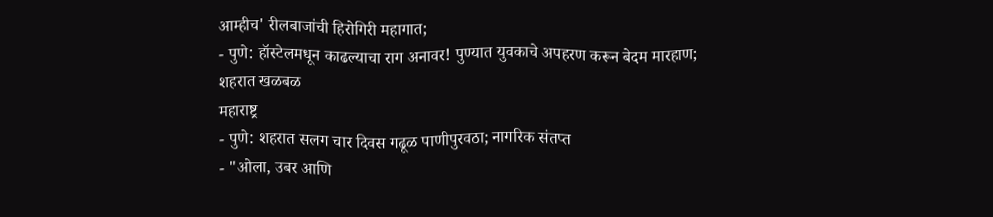आम्हीच' रीलबाजांची हिरोगिरी महागात;
- पुणे: हॉस्टेलमधून काढल्याचा राग अनावर! पुण्यात युवकाचे अपहरण करून बेदम मारहाण; शहरात खळबळ
महाराष्ट्र
- पुणे: शहरात सलग चार दिवस गढूळ पाणीपुरवठा; नागरिक संतप्त
- "ओला, उबर आणि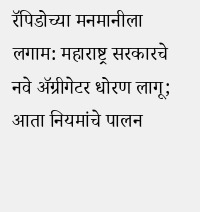रॅपिडोच्या मनमानीला लगाम: महाराष्ट्र सरकारचे नवे ॲग्रीगेटर धोरण लागू; आता नियमांचे पालन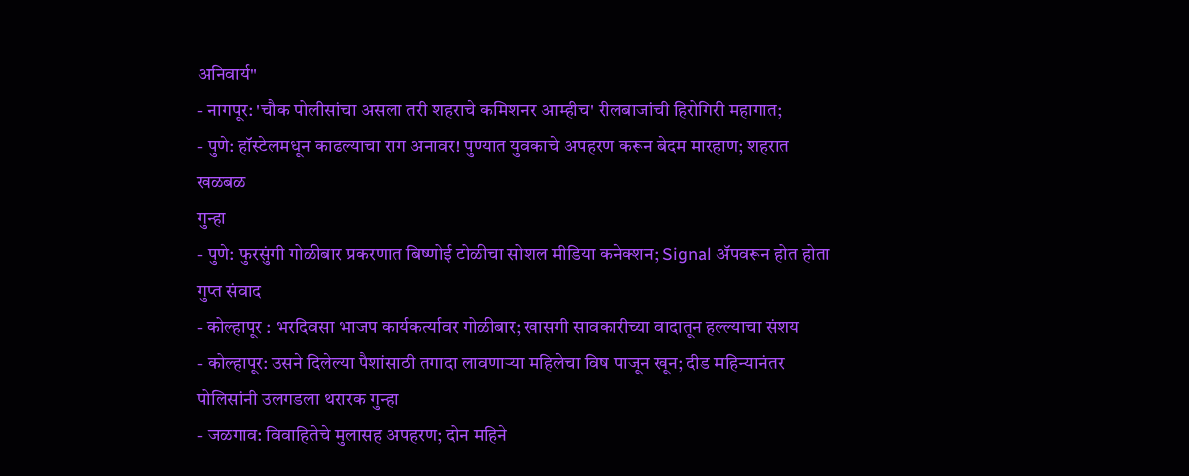अनिवार्य"
- नागपूर: 'चौक पोलीसांचा असला तरी शहराचे कमिशनर आम्हीच' रीलबाजांची हिरोगिरी महागात;
- पुणे: हॉस्टेलमधून काढल्याचा राग अनावर! पुण्यात युवकाचे अपहरण करून बेदम मारहाण; शहरात खळबळ
गुन्हा
- पुणे: फुरसुंगी गोळीबार प्रकरणात बिष्णोई टोळीचा सोशल मीडिया कनेक्शन; Signal ॲपवरून होत होता गुप्त संवाद
- कोल्हापूर : भरदिवसा भाजप कार्यकर्त्यावर गोळीबार; खासगी सावकारीच्या वादातून हल्ल्याचा संशय
- कोल्हापूर: उसने दिलेल्या पैशांसाठी तगादा लावणाऱ्या महिलेचा विष पाजून खून; दीड महिन्यानंतर पोलिसांनी उलगडला थरारक गुन्हा
- जळगाव: विवाहितेचे मुलासह अपहरण; दोन महिने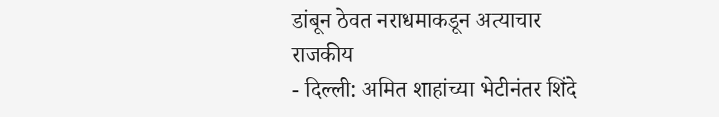डांबून ठेवत नराधमाकडून अत्याचार
राजकीय
- दिल्ली: अमित शाहांच्या भेटीनंतर शिंदे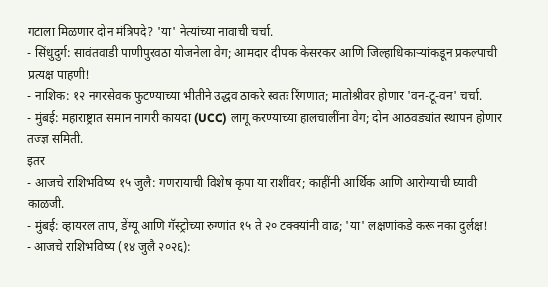गटाला मिळणार दोन मंत्रिपदे? 'या' नेत्यांच्या नावाची चर्चा.
- सिंधुदुर्ग: सावंतवाडी पाणीपुरवठा योजनेला वेग; आमदार दीपक केसरकर आणि जिल्हाधिकाऱ्यांकडून प्रकल्पाची प्रत्यक्ष पाहणी!
- नाशिक: १२ नगरसेवक फुटण्याच्या भीतीने उद्धव ठाकरे स्वतः रिंगणात; मातोश्रीवर होणार 'वन-टू-वन' चर्चा.
- मुंबई: महाराष्ट्रात समान नागरी कायदा (UCC) लागू करण्याच्या हालचालींना वेग; दोन आठवड्यांत स्थापन होणार तज्ज्ञ समिती.
इतर
- आजचे राशिभविष्य १५ जुलै: गणरायाची विशेष कृपा या राशींवर; काहींनी आर्थिक आणि आरोग्याची घ्यावी काळजी.
- मुंबई: व्हायरल ताप, डेंग्यू आणि गॅस्ट्रोच्या रुग्णांत १५ ते २० टक्क्यांनी वाढ; 'या' लक्षणांकडे करू नका दुर्लक्ष!
- आजचे राशिभविष्य (१४ जुलै २०२६):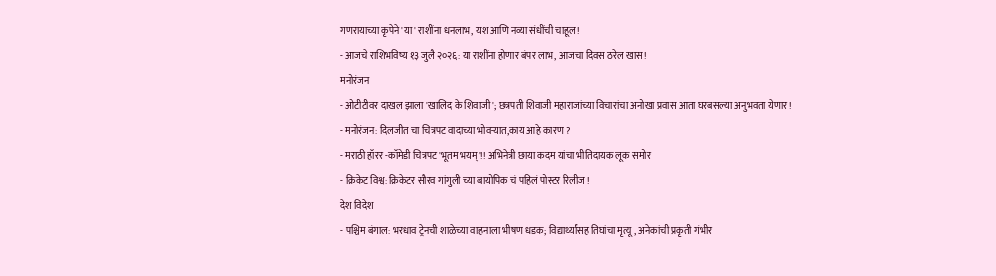गणरायाच्या कृपेने 'या' राशींना धनलाभ, यश आणि नव्या संधींची चाहूल!
- आजचे राशिभविष्य १३ जुलै २०२६: या राशींना होणार बंपर लाभ, आजचा दिवस ठरेल खास!
मनोरंजन
- ओटीटीवर दाखल झाला 'खालिद के शिवाजी'; छत्रपती शिवाजी महाराजांच्या विचारांचा अनोखा प्रवास आता घरबसल्या अनुभवता येणार!
- मनोरंजन: दिलजीत चा चित्रपट वादाच्या भोवऱ्यात,काय आहे कारण ?
- मराठी हॉरर -कॉमेडी चित्रपट 'भूतम भयम्'!! अभिनेत्री छाया कदम यांचा भीतिदायक लूक समोर
- क्रिकेट विश्व: क्रिकेटर सौरव गांगुली च्या बायोपिक चं पहिलं पोस्टर रिलीज !
देश विदेश
- पश्चिम बंगाल: भरधाव ट्रेनची शाळेच्या वाहनाला भीषण धडक; विद्यार्थ्यांसह तिघांचा मृत्यू, अनेकांची प्रकृती गंभीर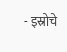- इस्रोचे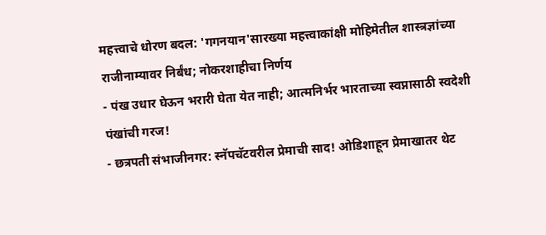महत्त्वाचे धोरण बदल: 'गगनयान'सारख्या महत्त्वाकांक्षी मोहिमेतील शास्त्रज्ञांच्या राजीनाम्यावर निर्बंध; नोकरशाहीचा निर्णय
- पंख उधार घेऊन भरारी घेता येत नाही; आत्मनिर्भर भारताच्या स्वप्नासाठी स्वदेशी पंखांची गरज!
- छत्रपती संभाजीनगर: स्नॅपचॅटवरील प्रेमाची साद! ओडिशाहून प्रेमाखातर थेट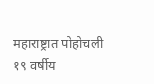महाराष्ट्रात पोहोचली १९ वर्षीय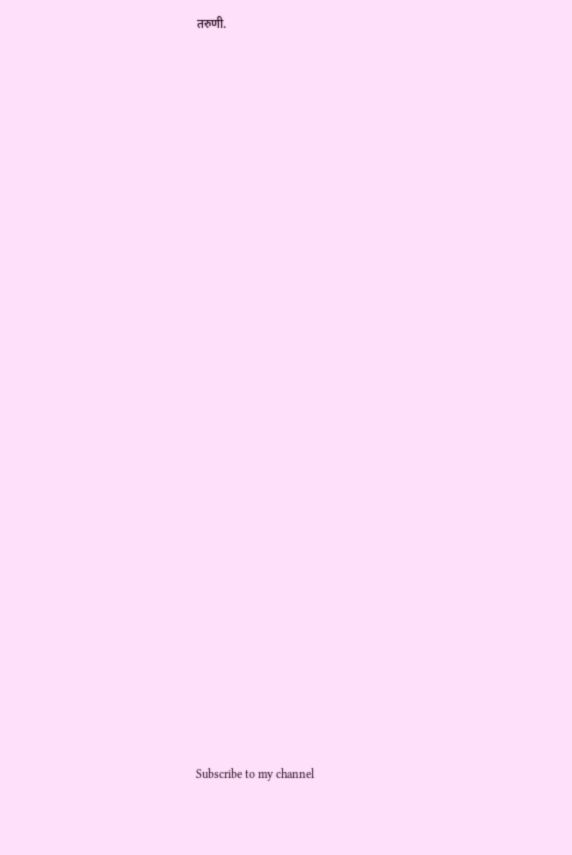तरुणी.


























Subscribe to my channel